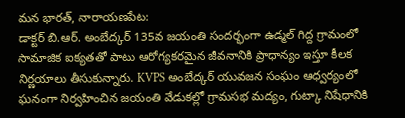మన భారత్, నారాయణపేట:
డాక్టర్ బి.ఆర్. అంబేద్కర్ 135వ జయంతి సందర్భంగా ఉడ్మల్ గిద్ద గ్రామంలో సామాజిక ఐక్యతతో పాటు ఆరోగ్యకరమైన జీవనానికి ప్రాధాన్యం ఇస్తూ కీలక నిర్ణయాలు తీసుకున్నారు. KVPS అంబేద్కర్ యువజన సంఘం ఆధ్వర్యంలో ఘనంగా నిర్వహించిన జయంతి వేడుకల్లో గ్రామసభ మద్యం, గుట్కా నిషేధానికి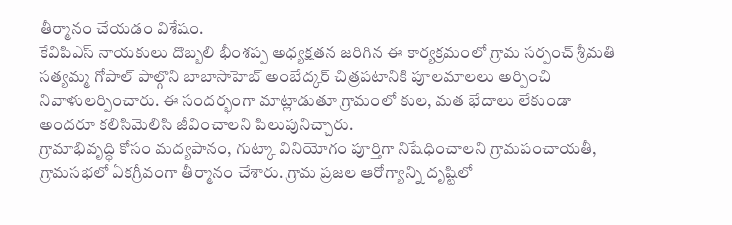తీర్మానం చేయడం విశేషం.
కేవిపిఎస్ నాయకులు దొబ్బలి భీంశప్ప అధ్యక్షతన జరిగిన ఈ కార్యక్రమంలో గ్రామ సర్పంచ్ శ్రీమతి సత్యమ్మ గోపాల్ పాల్గొని బాబాసాహెబ్ అంబేద్కర్ చిత్రపటానికి పూలమాలలు అర్పించి నివాళులర్పించారు. ఈ సందర్భంగా మాట్లాడుతూ గ్రామంలో కుల, మత భేదాలు లేకుండా అందరూ కలిసిమెలిసి జీవించాలని పిలుపునిచ్చారు.
గ్రామాభివృద్ధి కోసం మద్యపానం, గుట్కా వినియోగం పూర్తిగా నిషేధించాలని గ్రామపంచాయతీ, గ్రామసభలో ఏకగ్రీవంగా తీర్మానం చేశారు. గ్రామ ప్రజల ఆరోగ్యాన్ని దృష్టిలో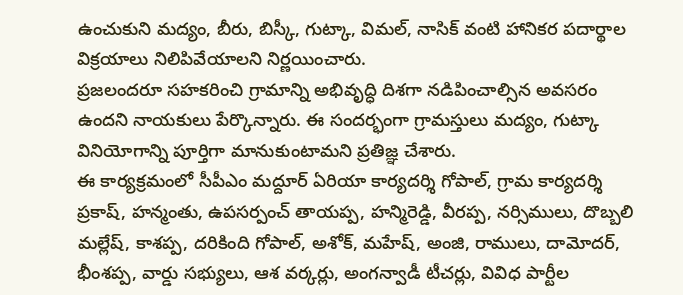ఉంచుకుని మద్యం, బీరు, బిస్కీ, గుట్కా, విమల్, నాసిక్ వంటి హానికర పదార్థాల విక్రయాలు నిలిపివేయాలని నిర్ణయించారు.
ప్రజలందరూ సహకరించి గ్రామాన్ని అభివృద్ధి దిశగా నడిపించాల్సిన అవసరం ఉందని నాయకులు పేర్కొన్నారు. ఈ సందర్భంగా గ్రామస్తులు మద్యం, గుట్కా వినియోగాన్ని పూర్తిగా మానుకుంటామని ప్రతిజ్ఞ చేశారు.
ఈ కార్యక్రమంలో సీపీఎం మద్దూర్ ఏరియా కార్యదర్శి గోపాల్, గ్రామ కార్యదర్శి ప్రకాష్, హన్మంతు, ఉపసర్పంచ్ తాయప్ప, హన్మిరెడ్డి, వీరప్ప, నర్సిములు, దొబ్బలి మల్లేష్, కాశప్ప, దరికింది గోపాల్, అశోక్, మహేష్, అంజి, రాములు, దామోదర్, భీంశప్ప, వార్డు సభ్యులు, ఆశ వర్కర్లు, అంగన్వాడీ టీచర్లు, వివిధ పార్టీల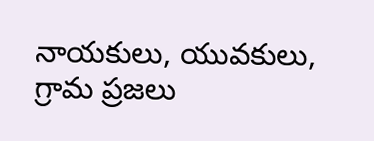నాయకులు, యువకులు, గ్రామ ప్రజలు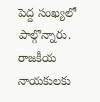పెద్ద సంఖ్యలో పాల్గొన్నారు.
రాజకీయ నాయకులకు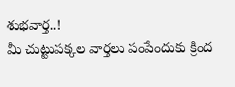శుభవార్త..!
మీ చుట్టుపక్కల వార్తలు పంపేందుకు క్రింద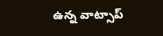ఉన్న వాట్సాప్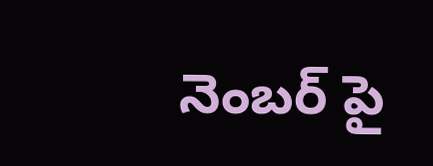నెంబర్ పై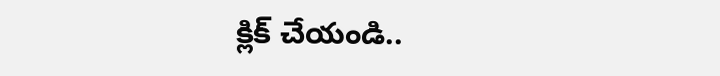క్లిక్ చేయండి..